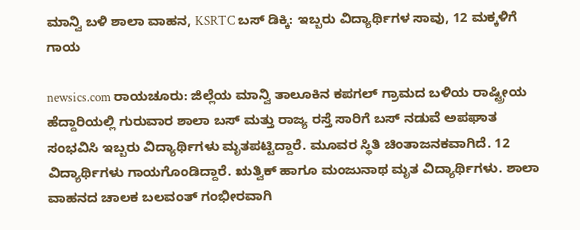ಮಾನ್ವಿ ಬಳಿ ಶಾಲಾ ವಾಹನ, KSRTC ಬಸ್ ಡಿಕ್ಕಿ: ಇಬ್ಬರು ವಿದ್ಯಾರ್ಥಿಗಳ ಸಾವು, 12 ಮಕ್ಕಳಿಗೆ ಗಾಯ

newsics.com ರಾಯಚೂರು: ಜಿಲ್ಲೆಯ ಮಾನ್ವಿ ತಾಲೂಕಿನ ಕಪಗಲ್ ಗ್ರಾಮದ ಬಳಿಯ ರಾಷ್ಟ್ರೀಯ ಹೆದ್ದಾರಿಯಲ್ಲಿ ಗುರುವಾರ ಶಾಲಾ ಬಸ್ ಮತ್ತು ರಾಜ್ಯ ರಸ್ತೆ ಸಾರಿಗೆ ಬಸ್ ನಡುವೆ ಅಪಘಾತ ಸಂಭವಿಸಿ ಇಬ್ಬರು ವಿದ್ಯಾರ್ಥಿಗಳು ಮೃತಪಟ್ಟಿದ್ದಾರೆ. ಮೂವರ ಸ್ಥಿತಿ ಚಿಂತಾಜನಕವಾಗಿದೆ. 12 ವಿದ್ಯಾರ್ಥಿಗಳು ಗಾಯಗೊಂಡಿದ್ದಾರೆ. ಋತ್ವಿಕ್ ಹಾಗೂ ಮಂಜುನಾಥ ಮೃತ ವಿದ್ಯಾರ್ಥಿಗಳು. ಶಾಲಾ ವಾಹನದ ಚಾಲಕ ಬಲವಂತ್ ಗಂಭೀರವಾಗಿ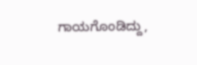ಗಾಯಗೊಂಡಿದ್ದು,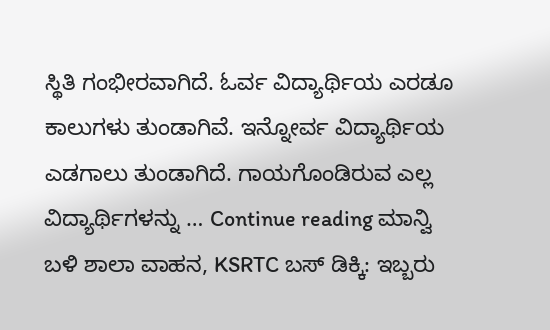ಸ್ಥಿತಿ ಗಂಭೀರವಾಗಿದೆ. ಓರ್ವ ವಿದ್ಯಾರ್ಥಿಯ ಎರಡೂ ಕಾಲುಗಳು ತುಂಡಾಗಿವೆ. ಇನ್ನೋರ್ವ ವಿದ್ಯಾರ್ಥಿಯ ಎಡಗಾಲು ತುಂಡಾಗಿದೆ. ಗಾಯಗೊಂಡಿರುವ ಎಲ್ಲ ವಿದ್ಯಾರ್ಥಿಗಳನ್ನು … Continue reading ಮಾನ್ವಿ ಬಳಿ ಶಾಲಾ ವಾಹನ, KSRTC ಬಸ್ ಡಿಕ್ಕಿ: ಇಬ್ಬರು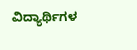ವಿದ್ಯಾರ್ಥಿಗಳ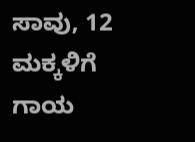ಸಾವು, 12 ಮಕ್ಕಳಿಗೆ ಗಾಯ